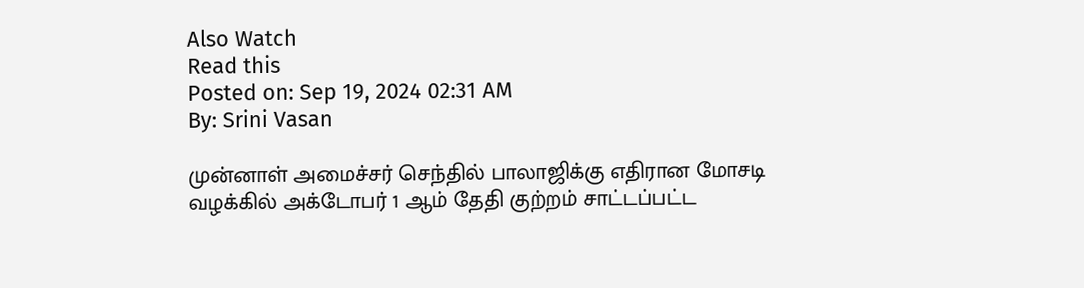Also Watch
Read this
Posted on: Sep 19, 2024 02:31 AM
By: Srini Vasan

முன்னாள் அமைச்சர் செந்தில் பாலாஜிக்கு எதிரான மோசடி வழக்கில் அக்டோபர் 1 ஆம் தேதி குற்றம் சாட்டப்பட்ட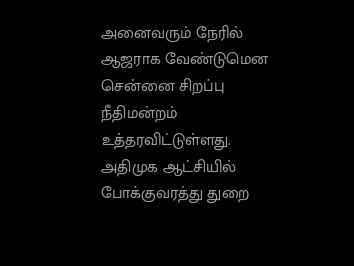அனைவரும் நேரில் ஆஜராக வேண்டுமென சென்னை சிறப்பு நீதிமன்றம் உத்தரவிட்டுள்ளது.
அதிமுக ஆட்சியில் போக்குவரத்து துறை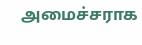அமைச்சராக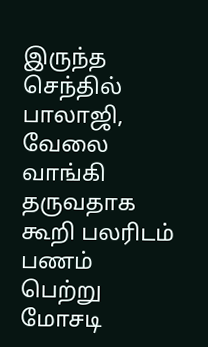இருந்த செந்தில் பாலாஜி, வேலை வாங்கி தருவதாக கூறி பலரிடம் பணம் பெற்று மோசடி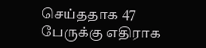செய்ததாக 47 பேருக்கு எதிராக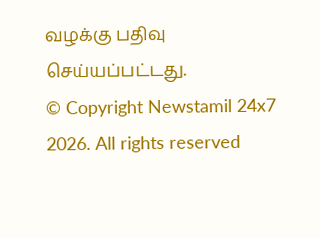வழக்கு பதிவு செய்யப்பட்டது.
© Copyright Newstamil 24x7 2026. All rights reserved